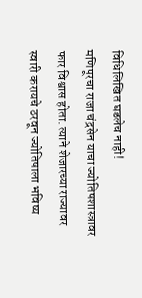विधिलिखित घडलेच नाही!
मणिपूरचा राजा चंद्रसेन याचा ज्योतिषशास्त्रावर फार विश्वास होता. त्याने शेजारच्या राज्यावर स्वारी करायचे ठरवून ज्योतिषाला भविष्य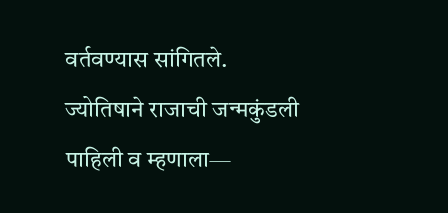वर्तवण्यास सांगितले.
ज्योतिषाने राजाची जन्मकुंडली पाहिली व म्हणाला—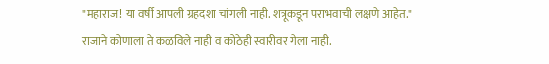"महाराज! या वर्षी आपली ग्रहदशा चांगली नाही. शत्रूकडून पराभवाची लक्षणे आहेत."
राजाने कोणाला ते कळविले नाही व कोठेही स्वारीवर गेला नाही.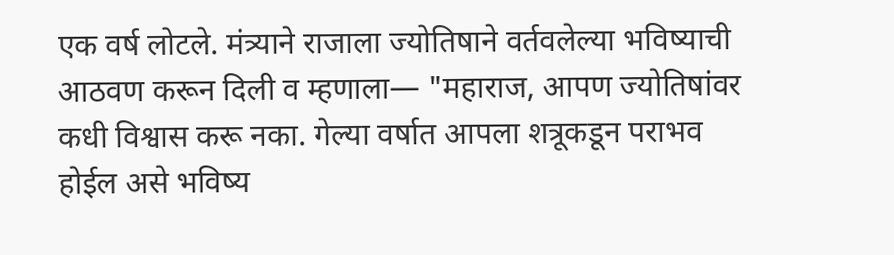एक वर्ष लोटले. मंत्र्याने राजाला ज्योतिषाने वर्तवलेल्या भविष्याची आठवण करून दिली व म्हणाला— "महाराज, आपण ज्योतिषांवर कधी विश्वास करू नका. गेल्या वर्षात आपला शत्रूकडून पराभव होईल असे भविष्य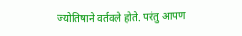ज्योतिषाने वर्तवले होते. परंतु आपण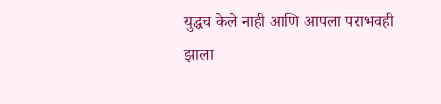युद्धच केले नाही आणि आपला पराभवही झाला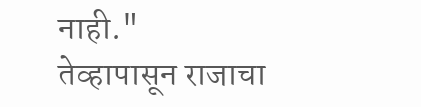नाही."
तेव्हापासून राजाचा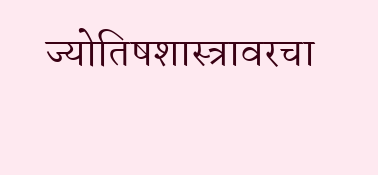ज्योतिषशास्त्रावरचा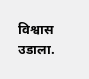विश्वास उडाला.